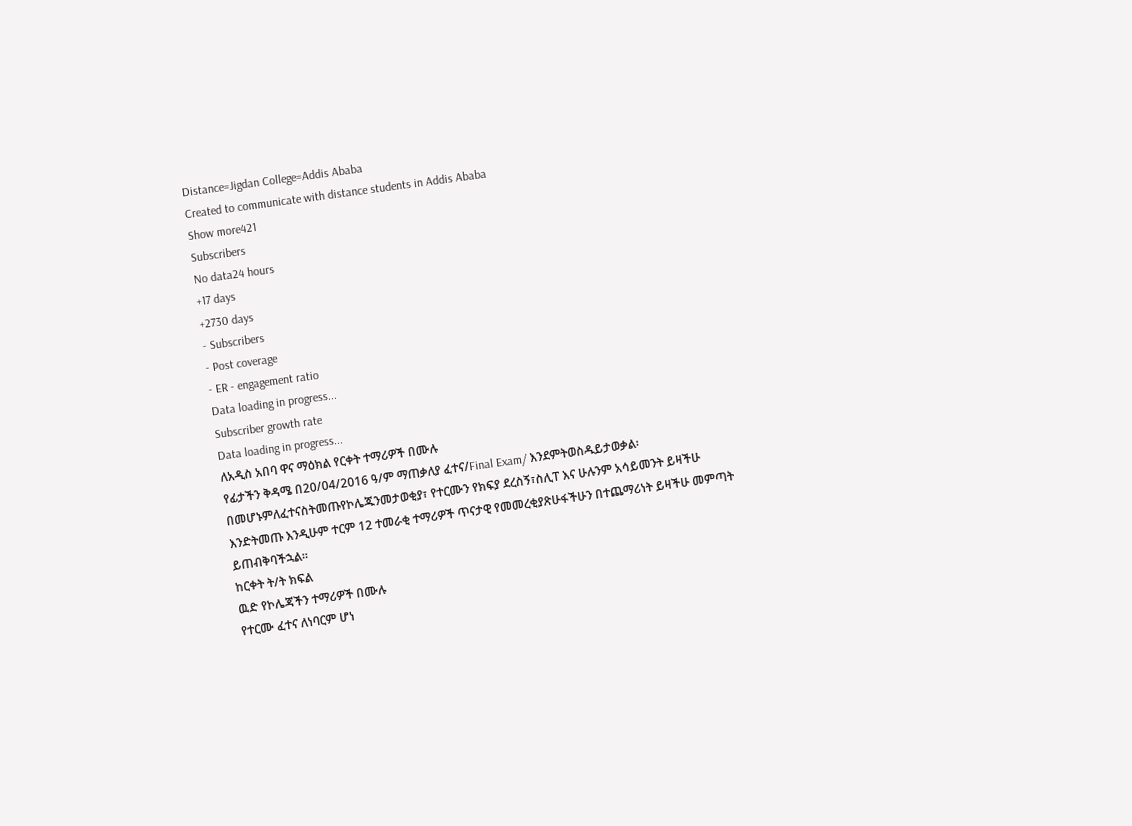Distance=Jigdan College=Addis Ababa
Created to communicate with distance students in Addis Ababa
Show more421
Subscribers
No data24 hours
+17 days
+2730 days
- Subscribers
- Post coverage
- ER - engagement ratio
Data loading in progress...
Subscriber growth rate
Data loading in progress...
ለአዲስ አበባ ዋና ማዕክል የርቀት ተማሪዎች በሙሉ
የፊታችን ቅዳሜ በ20/04/2016 ዓ/ም ማጠቃለያ ፈተና/Final Exam/ እንደምትወስዱይታወቃል፡በመሆኑምለፈተናስትመጡየኮሌጁንመታወቂያ፣ የተርሙን የክፍያ ደረስኝ፣ስሊፐ እና ሁሉንም አሳይመንት ይዛችሁ እንድትመጡ እንዲሁም ተርም 12 ተመራቂ ተማሪዎች ጥናታዊ የመመረቂያጽሁፋችሁን በተጨማሪነት ይዛችሁ መምጣት ይጠብቅባችኋል፡፡
ከርቀት ት/ት ክፍል
ዉድ የኮሌጃችን ተማሪዎች በሙሉ
የተርሙ ፈተና ለነባርም ሆነ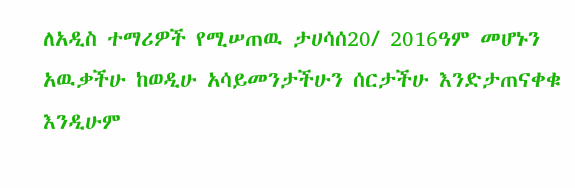ለአዲስ ተማሪዎች የሚሠጠዉ ታሀሳሰ20/ 2016ዓም መሆኑን አዉቃችሁ ከወዲሁ አሳይመንታችሁን ሰርታችሁ እንድታጠናቀቁ እንዲሁም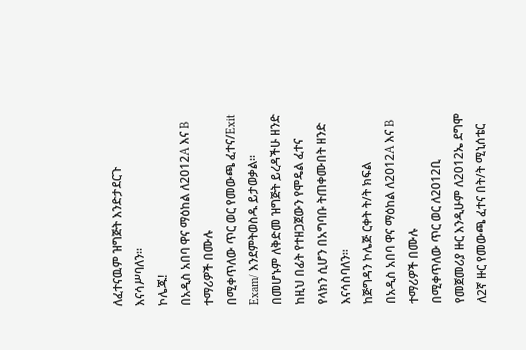ለፈተናዉም ዝግጅት እንድታደርጉ እናሳሥባለን።
ኮሌጁ!
በአዲስ አበባ ዋና ማዕከል ለ2012A እና B ተማሪዎች በሙሉ
በሚቀጥለው ጥር ወር የመውጫ ፈተና/Exit Exam/ እንደምትወስዱ ይታወቃል፡፡ በመሆኑም ለቅድመ ዝግጅት ይረዳችሁ ዘንድ ከዚህ በፊት የተዘጋጀውን የሞዴል ፈተና የላክን ሲሆን በአግባቡ ትጠቀሙበት ዘንድ እናሳስባለን፡፡
ከጅግዳን ኮሌጅ ርቀት ት/ት ክፍል
በአዲስ አበባ ዋና ማዕከል ለ2012A እና B ተማሪዎች በሙሉ
በሚቀጥለው ጥር ወር ለ2012ቢ የመጀመሪያ ዙር እንዲሁም ለ2012ኤ ደግሞ ለ2ኛ ዙር የመውጫ ፈተና በት/ት ሚኒሰቴር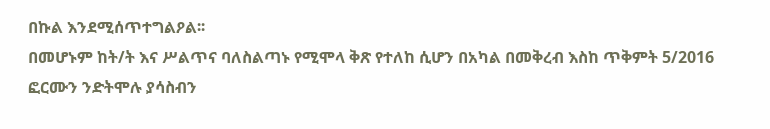በኩል እንደሚሰጥተግልዖል፡፡
በመሆኑም ከት/ት እና ሥልጥና ባለስልጣኑ የሚሞላ ቅጽ የተለከ ሲሆን በአካል በመቅረብ እስከ ጥቅምት 5/2016 ፎርሙን ንድትሞሉ ያሳስብን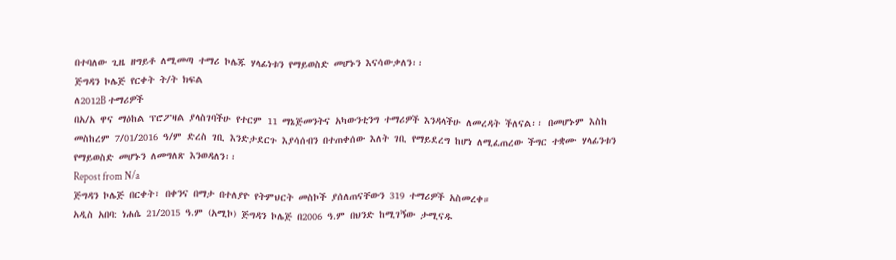በተባለው ጊዜ ዘግይቶ ለሚመጣ ተማሪ ኮሌጁ ሃላፊነቱን የማይወስድ መሆኑን እናሳውቃለን፡፡
ጅግዳን ኮሌጅ የርቀት ት/ት ክፍል
ለ2012B ተማሪዎች
በአ/አ ዋና ማዕከል ፕሮፖዛል ያላስገባችሁ የተርም 11 ማኔጅመንትና አካውንቲንግ ተማሪዎች እንዳላችሁ ለመረዳት ችለናል፡፡ በመሆኑም እስከ መስከረም 7/01/2016 ዓ/ም ድረስ ገቢ እንድታደርጉ እያሳሰብን በተጠቀሰው እለት ገቢ የማይደረግ ከሆነ ለሚፈጠረው ችግር ተቋሙ ሃላፊንቱን የማይወስድ መሆኑን ለመግለጽ እንወዳለን፡፡
Repost from N/a
ጅግዳን ኮሌጅ በርቀት፣ በቀንና በማታ በተለያዮ የትምህርት መስኮች ያሰለጠናቸውን 319 ተማሪዎች አስመረቀ።
አዲስ አበባ: ነሐሴ 21/2015 ዓ.ም (አሚኮ) ጅግዳን ኮሌጅ በ2006 ዓ.ም በህንድ ከሚገኝው ታሚናዱ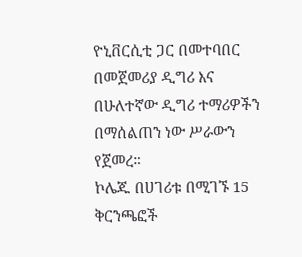ዮኒቨርሲቲ ጋር በመተባበር በመጀመሪያ ዲግሪ እና በሁለተኛው ዲግሪ ተማሪዎችን በማሰልጠን ነው ሥራውን የጀመረ።
ኮሌጁ በሀገሪቱ በሚገኙ 15 ቅርንጫፎች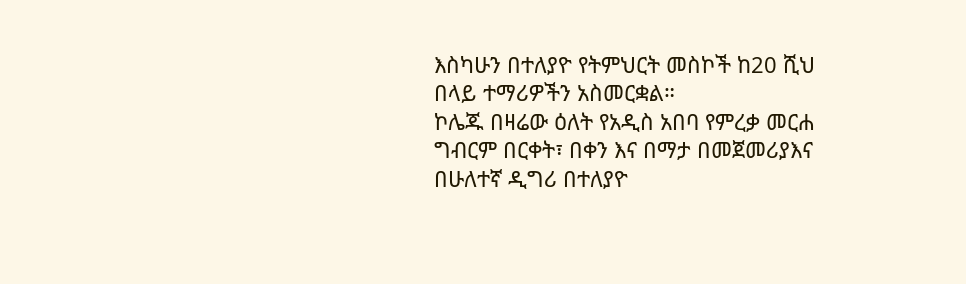እስካሁን በተለያዮ የትምህርት መስኮች ከ20 ሺህ በላይ ተማሪዎችን አስመርቋል።
ኮሌጁ በዛሬው ዕለት የአዲስ አበባ የምረቃ መርሐ ግብርም በርቀት፣ በቀን እና በማታ በመጀመሪያእና በሁለተኛ ዲግሪ በተለያዮ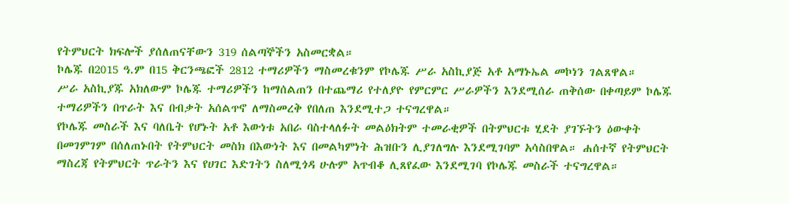የትምህርት ክፍሎች ያሰለጠናቸውን 319 ሰልጣኞችን አስመርቋል።
ኮሌጁ በ2015 ዓ.ም በ15 ቅርንጫፎች 2812 ተማሪዎችን ማስመረቁንም የኮሌጁ ሥራ አስኪያጅ አቶ አማኑኤል መኮነን ገልጸዋል።
ሥራ አስኪያጁ አክለውም ኮሌጁ ተማሪዎችን ከማሰልጠን በተጨማሪ የተለያዮ የምርምር ሥራዎችን እንደሚሰራ ጠቅሰው በቀጣይም ኮሌጁ ተማሪዎችን በጥራት እና በብቃት አሰልጥኖ ለማስመረቅ የበለጠ እንደሚተጋ ተናግረዋል።
የኮሌጁ መስራች እና ባለቤት የሆኑት አቶ እውነቱ አበራ ባስተላለፉት መልዕክትም ተመራቂዎች በትምህርቱ ሂደት ያገኙትን ዕውቀት በመገምገም በሰለጠኑበት የትምህርት መስክ በእውነት እና በመልካምነት ሕዝቡን ሊያገለግሉ እንደሚገባም አሳስበዋል። ሐሰተኛ የትምህርት ማስረጃ የትምህርት ጥራትን እና የሀገር እድገትን ስለሚጎዳ ሁሉም አጥብቆ ሊጸየፈው እንደሚገባ የኮሌጁ መስራች ተናግረዋል።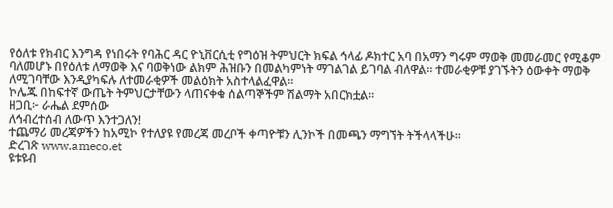የዕለቱ የክብር እንግዳ የነበሩት የባሕር ዳር ዮኒቨርሲቲ የግዕዝ ትምህርት ክፍል ኅላፊ ዶክተር አባ በአማን ግሩም ማወቅ መመራመር የሚቆም ባለመሆኑ በየዕለቱ ለማወቅ እና ባወቅነው ልክም ሕዝቡን በመልካምነት ማገልገል ይገባል ብለዋል። ተመራቂዎቹ ያገኙትን ዕውቀት ማወቅ ለሚገባቸው እንዲያካፍሉ ለተመራቂዎች መልዕክት አስተላልፈዋል።
ኮሌጁ በከፍተኛ ውጤት ትምህርታቸውን ላጠናቀቁ ሰልጣኞችም ሽልማት አበርክቷል።
ዘጋቢ፦ ራሔል ደምሰው
ለኅብረተሰብ ለውጥ እንተጋለን!
ተጨማሪ መረጃዎችን ከአሚኮ የተለያዩ የመረጃ መረቦች ቀጣዮቹን ሊንኮች በመጫን ማግኘት ትችላላችሁ፡፡
ድረገጽ www.ameco.et
ዩቱዩብ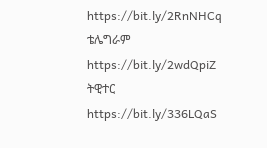https://bit.ly/2RnNHCq
ቴሌግራም https://bit.ly/2wdQpiZ
ትዊተር https://bit.ly/336LQaS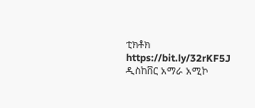ቲክቶክ https://bit.ly/32rKF5J
ዲስከቨር አማራ አሚኮ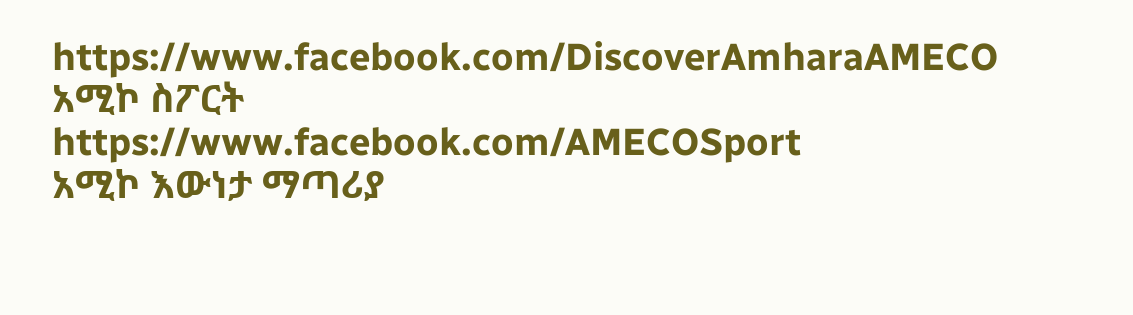https://www.facebook.com/DiscoverAmharaAMECO
አሚኮ ስፖርት https://www.facebook.com/AMECOSport
አሚኮ እውነታ ማጣሪያ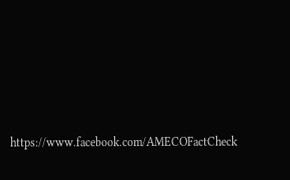https://www.facebook.com/AMECOFactCheck